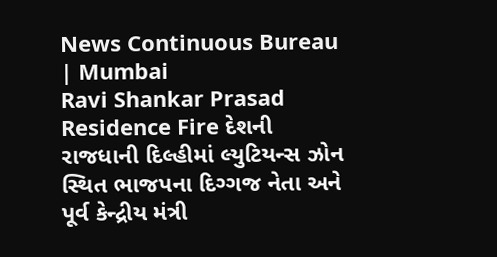News Continuous Bureau | Mumbai
Ravi Shankar Prasad Residence Fire દેશની રાજધાની દિલ્હીમાં લ્યુટિયન્સ ઝોન સ્થિત ભાજપના દિગ્ગજ નેતા અને પૂર્વ કેન્દ્રીય મંત્રી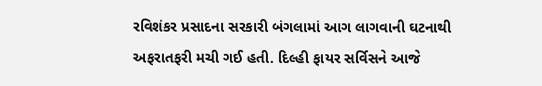રવિશંકર પ્રસાદના સરકારી બંગલામાં આગ લાગવાની ઘટનાથી અફરાતફરી મચી ગઈ હતી. દિલ્હી ફાયર સર્વિસને આજે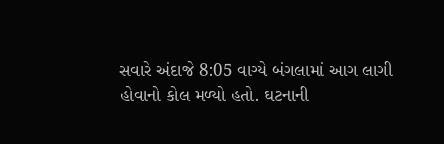સવારે અંદાજે 8:05 વાગ્યે બંગલામાં આગ લાગી હોવાનો કોલ મળ્યો હતો. ઘટનાની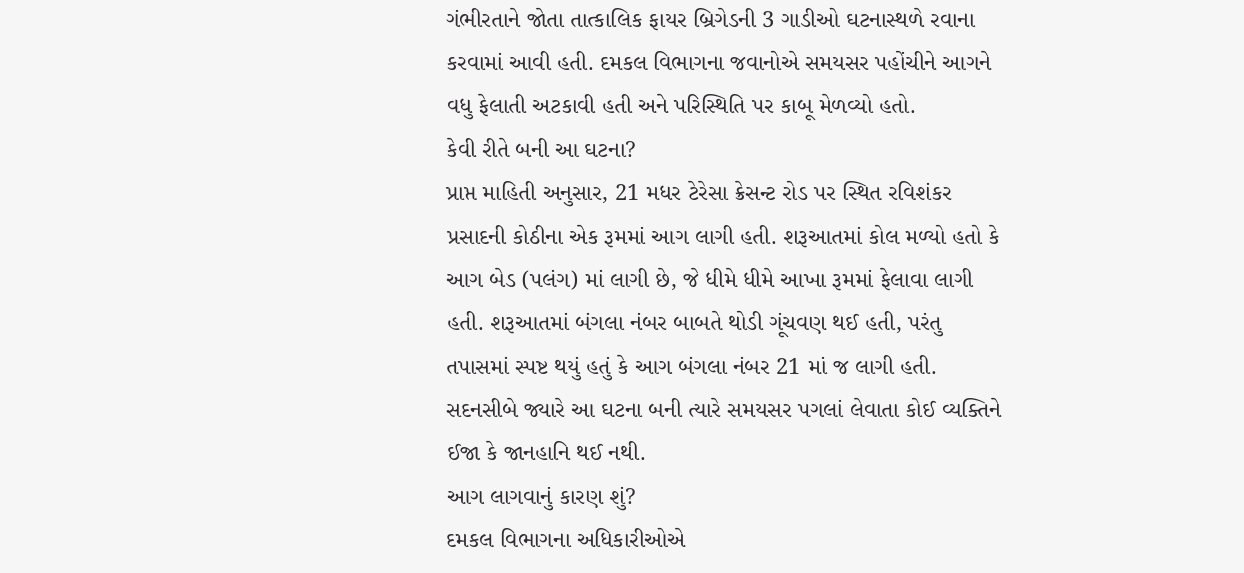ગંભીરતાને જોતા તાત્કાલિક ફાયર બ્રિગેડની 3 ગાડીઓ ઘટનાસ્થળે રવાના કરવામાં આવી હતી. દમકલ વિભાગના જવાનોએ સમયસર પહોંચીને આગને વધુ ફેલાતી અટકાવી હતી અને પરિસ્થિતિ પર કાબૂ મેળવ્યો હતો.
કેવી રીતે બની આ ઘટના?
પ્રાપ્ત માહિતી અનુસાર, 21 મધર ટેરેસા ક્રેસન્ટ રોડ પર સ્થિત રવિશંકર પ્રસાદની કોઠીના એક રૂમમાં આગ લાગી હતી. શરૂઆતમાં કોલ મળ્યો હતો કે આગ બેડ (પલંગ) માં લાગી છે, જે ધીમે ધીમે આખા રૂમમાં ફેલાવા લાગી હતી. શરૂઆતમાં બંગલા નંબર બાબતે થોડી ગૂંચવણ થઈ હતી, પરંતુ તપાસમાં સ્પષ્ટ થયું હતું કે આગ બંગલા નંબર 21 માં જ લાગી હતી. સદનસીબે જ્યારે આ ઘટના બની ત્યારે સમયસર પગલાં લેવાતા કોઈ વ્યક્તિને ઈજા કે જાનહાનિ થઈ નથી.
આગ લાગવાનું કારણ શું?
દમકલ વિભાગના અધિકારીઓએ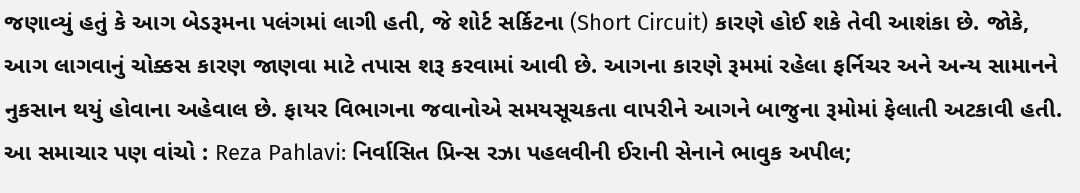જણાવ્યું હતું કે આગ બેડરૂમના પલંગમાં લાગી હતી, જે શોર્ટ સર્કિટના (Short Circuit) કારણે હોઈ શકે તેવી આશંકા છે. જોકે, આગ લાગવાનું ચોક્કસ કારણ જાણવા માટે તપાસ શરૂ કરવામાં આવી છે. આગના કારણે રૂમમાં રહેલા ફર્નિચર અને અન્ય સામાનને નુકસાન થયું હોવાના અહેવાલ છે. ફાયર વિભાગના જવાનોએ સમયસૂચકતા વાપરીને આગને બાજુના રૂમોમાં ફેલાતી અટકાવી હતી.
આ સમાચાર પણ વાંચો : Reza Pahlavi: નિર્વાસિત પ્રિન્સ રઝા પહલવીની ઈરાની સેનાને ભાવુક અપીલ;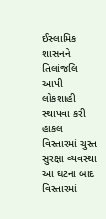ઈસ્લામિક શાસનને તિલાંજલિ આપી લોકશાહી સ્થાપવા કરી હાકલ
વિસ્તારમાં ચુસ્ત સુરક્ષા વ્યવસ્થા
આ ઘટના બાદ વિસ્તારમાં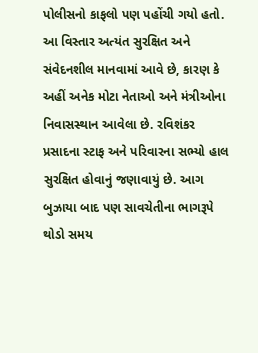પોલીસનો કાફલો પણ પહોંચી ગયો હતો. આ વિસ્તાર અત્યંત સુરક્ષિત અને સંવેદનશીલ માનવામાં આવે છે, કારણ કે અહીં અનેક મોટા નેતાઓ અને મંત્રીઓના નિવાસસ્થાન આવેલા છે. રવિશંકર પ્રસાદના સ્ટાફ અને પરિવારના સભ્યો હાલ સુરક્ષિત હોવાનું જણાવાયું છે. આગ બુઝાયા બાદ પણ સાવચેતીના ભાગરૂપે થોડો સમય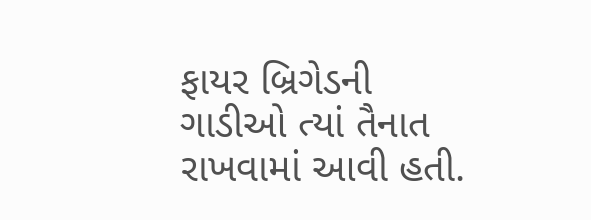ફાયર બ્રિગેડની ગાડીઓ ત્યાં તૈનાત રાખવામાં આવી હતી.